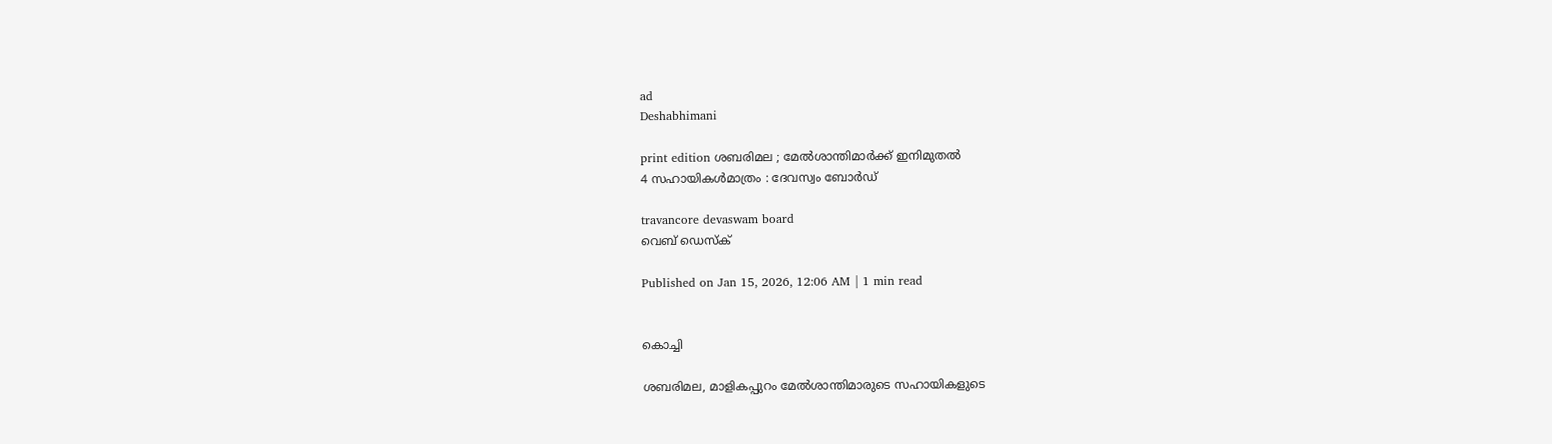ad
Deshabhimani

print edition ശബരിമല ; മേൽശാന്തിമാർക്ക്‌ ഇനിമുതൽ
4 സഹായികൾമാത്രം : ദേവസ്വം ബോർഡ്‌

travancore devaswam board
വെബ് ഡെസ്ക്

Published on Jan 15, 2026, 12:06 AM | 1 min read


കൊച്ചി

ശബരിമല, മാളികപ്പുറം മേൽശാന്തിമാരുടെ സഹായികളുടെ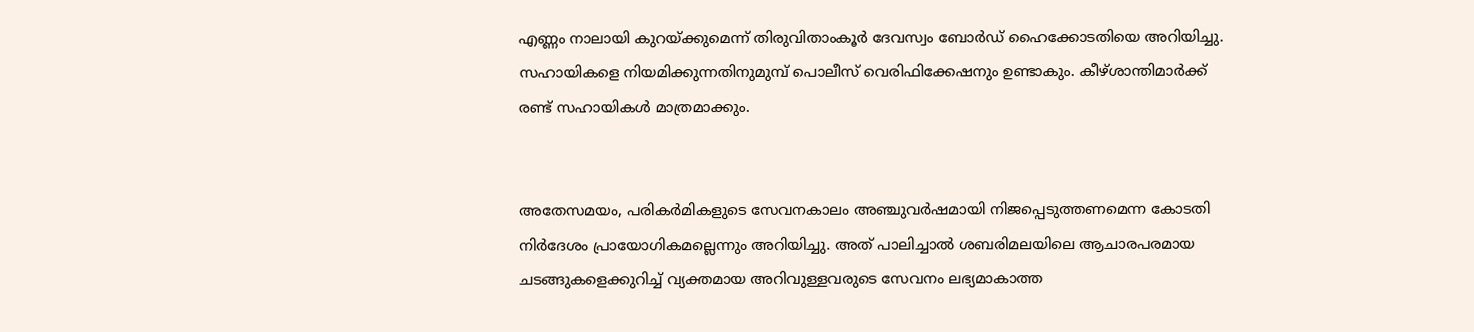എണ്ണം നാലായി കുറയ്‌ക്കുമെന്ന് തിരുവിതാംകൂർ ദേവസ്വം ബോർഡ് ഹൈക്കോടതിയെ അറിയിച്ചു. സഹായികളെ നിയമിക്കുന്നതിനുമുമ്പ് പൊലീസ് വെരിഫിക്കേഷനും ഉണ്ടാകും. കീഴ്ശാന്തിമാ‌ർക്ക് രണ്ട്‌ സഹായികൾ മാത്രമാക്കും.


അതേസമയം, പരികർമികളുടെ സേവനകാലം അഞ്ചുവർഷമായി നിജപ്പെടുത്തണമെന്ന കോടതി നിർദേശം പ്രായോഗികമല്ലെന്നും അറിയിച്ചു. അത് പാലിച്ചാൽ ശബരിമലയിലെ ആചാരപരമായ ചടങ്ങുകളെക്കുറിച്ച് വ്യക്തമായ അറിവുള്ളവരുടെ സേവനം ലഭ്യമാകാത്ത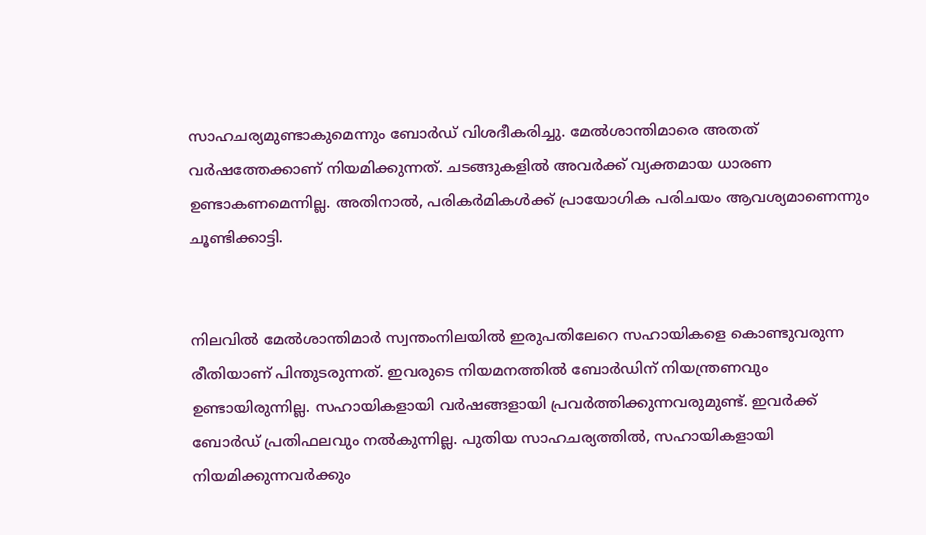സാഹചര്യമുണ്ടാകുമെന്നും ബോർഡ് വിശദീകരിച്ചു. മേൽശാന്തിമാരെ അതത് വർഷത്തേക്കാണ് നിയമിക്കുന്നത്. ചടങ്ങുകളിൽ അവർക്ക് വ്യക്തമായ ധാരണ ഉണ്ടാകണമെന്നില്ല. അതിനാൽ, പരികർമികൾക്ക് പ്രായോഗിക പരിചയം ആവശ്യമാണെന്നും ചൂണ്ടിക്കാട്ടി.


നിലവിൽ മേൽശാന്തിമാർ സ്വന്തംനിലയിൽ ഇരുപതിലേറെ സഹായികളെ കൊണ്ടുവരുന്ന രീതിയാണ് പിന്തുടരുന്നത്. ഇവരുടെ നിയമനത്തിൽ ബോർഡിന് നിയന്ത്രണവും ഉണ്ടായിരുന്നില്ല. സഹായികളായി വർഷങ്ങളായി പ്രവർത്തിക്കുന്നവരുമുണ്ട്. ഇവർക്ക് ബോർഡ് പ്രതിഫലവും നൽകുന്നില്ല. പുതിയ സാഹചര്യത്തിൽ, സഹായികളായി നിയമിക്കുന്നവർക്കും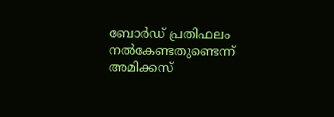ബോർഡ് പ്രതിഫലം നൽകേണ്ടതുണ്ടെന്ന് അമിക്കസ്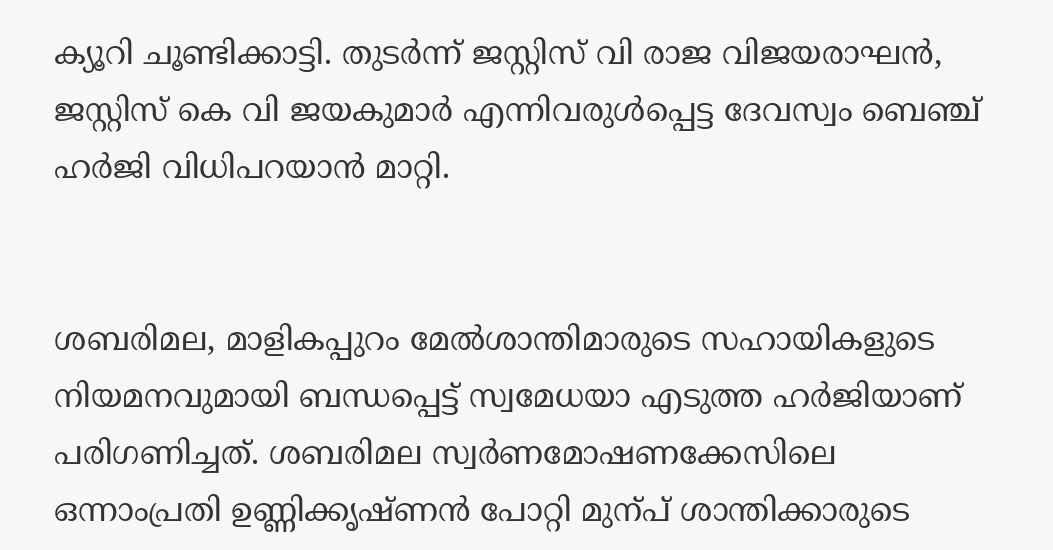ക്യൂറി ചൂണ്ടിക്കാട്ടി. തുടർന്ന് ജസ്റ്റിസ് വി രാജ വിജയരാഘൻ, ജസ്റ്റിസ് കെ വി ജയകുമാർ എന്നിവരുൾപ്പെട്ട ദേവസ്വം ബെഞ്ച് ഹർജി വിധിപറയാൻ മാറ്റി.


ശബരിമല, മാളികപ്പുറം മേൽശാന്തിമാരുടെ സഹായികളുടെ നിയമനവുമായി ബന്ധപ്പെട്ട് സ്വമേധയാ എടുത്ത ഹർജിയാണ്‌ പരിഗണിച്ചത്‌. ശബരിമല സ്വർണമോഷണക്കേസിലെ ഒന്നാംപ്രതി ഉണ്ണിക്കൃഷ്ണൻ പോറ്റി മുന്പ്‌ ശാന്തിക്കാരുടെ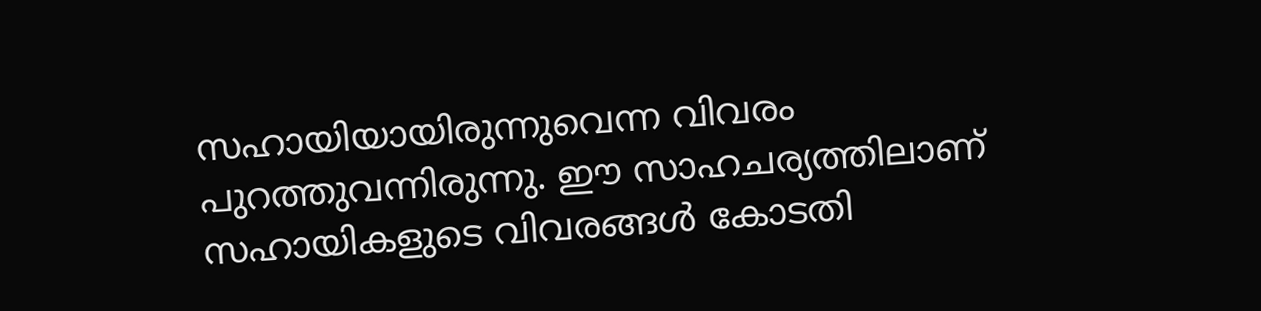സഹായിയായിരുന്നുവെന്ന വിവരം പുറത്തുവന്നിരുന്നു. ഈ സാഹചര്യത്തിലാണ് സഹായികളുടെ വിവരങ്ങൾ കോടതി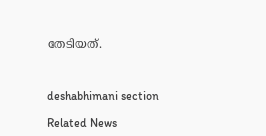തേടിയത്.



deshabhimani section

Related News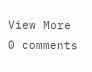View More
0 comments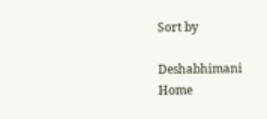Sort by

Deshabhimani
Home